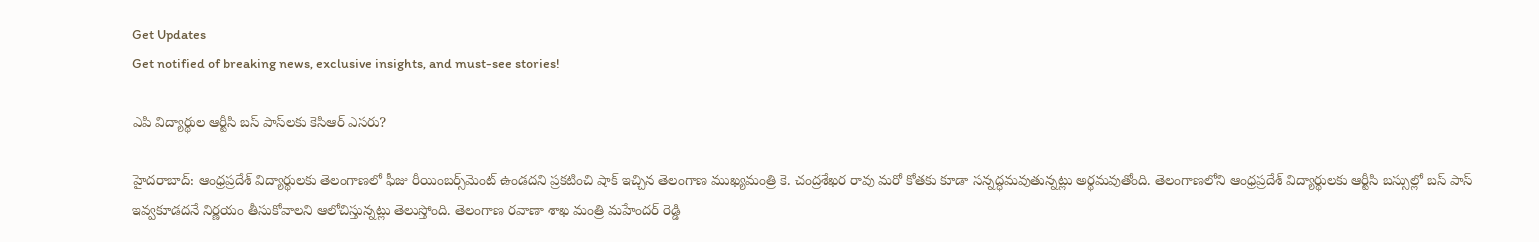Get Updates
Get notified of breaking news, exclusive insights, and must-see stories!

ఎపి విద్యార్థుల ఆర్టీసి బస్ పాస్‌లకు కెసిఆర్ ఎసరు?

హైదరాబాద్: ఆంధ్రప్రదేశ్ విద్యార్థులకు తెలంగాణలో ఫీజు రీయింబర్స్‌మెంట్ ఉండదని ప్రకటించి షాక్ ఇచ్చిన తెలంగాణ ముఖ్యమంత్రి కె. చంద్రశేఖర రావు మరో కోతకు కూడా సన్నద్ధమవుతున్నట్లు అర్థమవుతోంది. తెలంగాణలోని ఆంధ్రప్రదేశ్ విద్యార్థులకు ఆర్టీసి బస్సుల్లో బస్ పాస్ ఇవ్వకూడదనే నిర్ణయం తీసుకోవాలని ఆలోచిస్తున్నట్లు తెలుస్తోంది. తెలంగాణ రవాణా శాఖ మంత్రి మహేందర్ రెడ్డి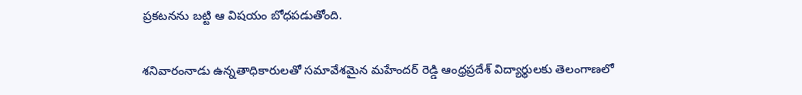ప్రకటనను బట్టి ఆ విషయం బోధపడుతోంది.

శనివారంనాడు ఉన్నతాధికారులతో సమావేశమైన మహేందర్ రెడ్డి ఆంధ్రప్రదేశ్ విద్యార్థులకు తెలంగాణలో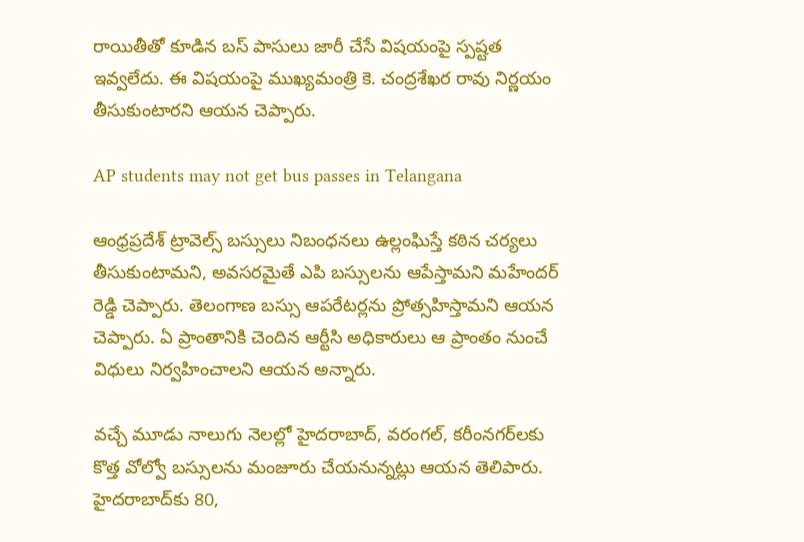రాయితీతో కూడిన బస్ పాసులు జారీ చేసే విషయంపై స్పష్టత ఇవ్వలేదు. ఈ విషయంపై ముఖ్యమంత్రి కె. చంద్రశేఖర రావు నిర్ణయం తీసుకుంటారని ఆయన చెప్పారు.

AP students may not get bus passes in Telangana

ఆంధ్రప్రదేశ్ ట్రావెల్స్ బస్సులు నిబంధనలు ఉల్లంఘిస్తే కఠిన చర్యలు తీసుకుంటామని, అవసరమైతే ఎపి బస్సులను ఆపేస్తామని మహేందర్ రెడ్డి చెప్పారు. తెలంగాణ బస్సు ఆపరేటర్లను ప్రోత్సహిస్తామని ఆయన చెప్పారు. ఏ ప్రాంతానికి చెందిన ఆర్టీసి అధికారులు ఆ ప్రాంతం నుంచే విధులు నిర్వహించాలని ఆయన అన్నారు.

వచ్చే మూడు నాలుగు నెలల్లో హైదరాబాద్, వరంగల్, కరీంనగర్‌లకు కొత్త వోల్వో బస్సులను మంజూరు చేయనున్నట్లు ఆయన తెలిపారు. హైదరాబాద్‌కు 80,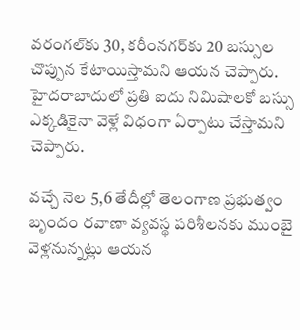వరంగల్‌కు 30, కరీంనగర్‌కు 20 బస్సుల చొప్పున కేటాయిస్తామని ఆయన చెప్పారు. హైదరాబాదులో ప్రతి ఐదు నిమిషాలకో బస్సు ఎక్కడికైనా వెళ్లే విధంగా ఏర్పాటు చేస్తామని చెప్పారు.

వచ్చే నెల 5,6 తేదీల్లో తెలంగాణ ప్రభుత్వం బృందం రవాణా వ్యవస్థ పరిశీలనకు ముంబై వెళ్లనున్నట్లు ఆయన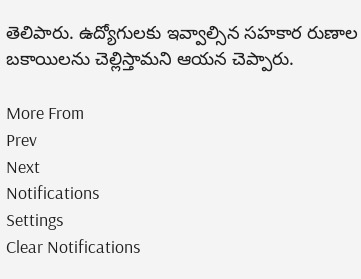తెలిపారు. ఉద్యోగులకు ఇవ్వాల్సిన సహకార రుణాల బకాయిలను చెల్లిస్తామని ఆయన చెప్పారు.

More From
Prev
Next
Notifications
Settings
Clear Notifications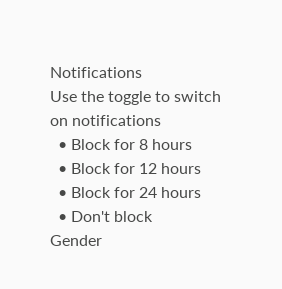Notifications
Use the toggle to switch on notifications
  • Block for 8 hours
  • Block for 12 hours
  • Block for 24 hours
  • Don't block
Gender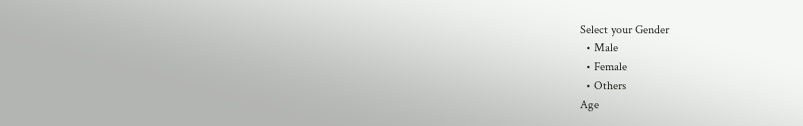Select your Gender
  • Male
  • Female
  • Others
Age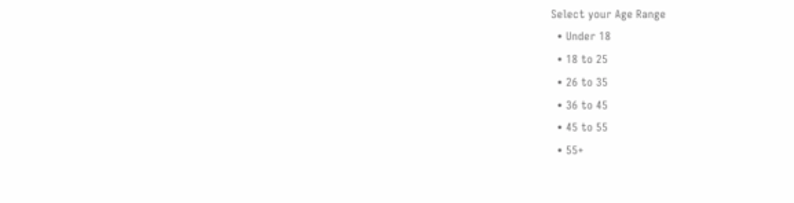Select your Age Range
  • Under 18
  • 18 to 25
  • 26 to 35
  • 36 to 45
  • 45 to 55
  • 55+